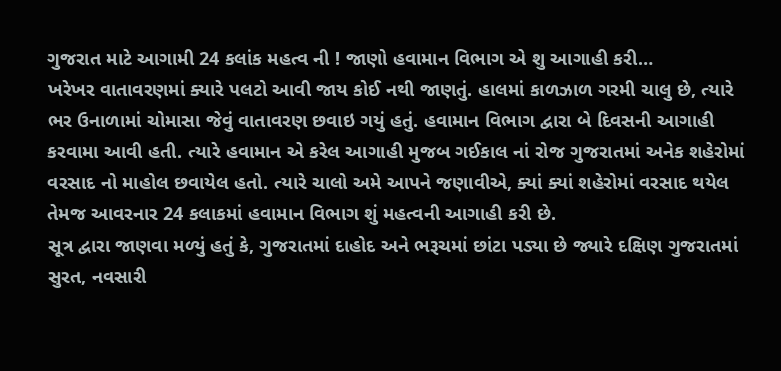ગુજરાત માટે આગામી 24 કલાંક મહત્વ ની ! જાણો હવામાન વિભાગ એ શુ આગાહી કરી…
ખરેખર વાતાવરણમાં ક્યારે પલટો આવી જાય કોઈ નથી જાણતું. હાલમાં કાળઝાળ ગરમી ચાલુ છે, ત્યારે ભર ઉનાળામાં ચોમાસા જેવું વાતાવરણ છવાઇ ગયું હતું. હવામાન વિભાગ દ્વારા બે દિવસની આગાહી કરવામા આવી હતી. ત્યારે હવામાન એ કરેલ આગાહી મુજબ ગઈકાલ નાં રોજ ગુજરાતમાં અનેક શહેરોમાં વરસાદ નો માહોલ છવાયેલ હતો. ત્યારે ચાલો અમે આપને જણાવીએ, ક્યાં ક્યાં શહેરોમાં વરસાદ થયેલ તેમજ આવરનાર 24 કલાકમાં હવામાન વિભાગ શું મહત્વની આગાહી કરી છે.
સૂત્ર દ્વારા જાણવા મળ્યું હતું કે, ગુજરાતમાં દાહોદ અને ભરૂચમાં છાંટા પડ્યા છે જ્યારે દક્ષિણ ગુજરાતમાં સુરત, નવસારી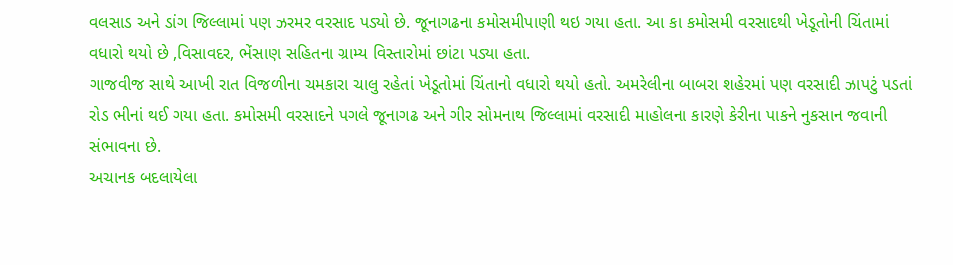વલસાડ અને ડાંગ જિલ્લામાં પણ ઝરમર વરસાદ પડ્યો છે. જૂનાગઢના કમોસમીપાણી થઇ ગયા હતા. આ કા કમોસમી વરસાદથી ખેડૂતોની ચિંતામાં વધારો થયો છે ,વિસાવદર, ભેંસાણ સહિતના ગ્રામ્ય વિસ્તારોમાં છાંટા પડ્યા હતા.
ગાજવીજ સાથે આખી રાત વિજળીના ચમકારા ચાલુ રહેતાં ખેડૂતોમાં ચિંતાનો વધારો થયો હતો. અમરેલીના બાબરા શહેરમાં પણ વરસાદી ઝાપટું પડતાં રોડ ભીનાં થઈ ગયા હતા. કમોસમી વરસાદને પગલે જૂનાગઢ અને ગીર સોમનાથ જિલ્લામાં વરસાદી માહોલના કારણે કેરીના પાકને નુકસાન જવાની સંભાવના છે.
અચાનક બદલાયેલા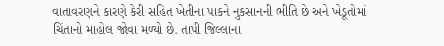વાતાવરણને કારણે કેરી સહિત ખેતીના પાકને નુકસાનની ભીતિ છે અને ખેડૂતોમાં ચિંતાનો માહોલ જોવા મળ્યો છે. તાપી જિલ્લાના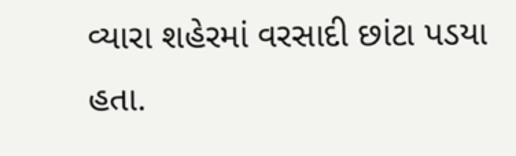વ્યારા શહેરમાં વરસાદી છાંટા પડયા હતા.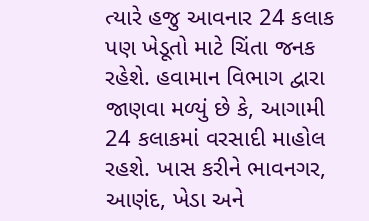ત્યારે હજુ આવનાર 24 કલાક પણ ખેડૂતો માટે ચિંતા જનક રહેશે. હવામાન વિભાગ દ્વારા જાણવા મળ્યું છે કે, આગામી 24 કલાકમાં વરસાદી માહોલ રહશે. ખાસ કરીને ભાવનગર, આણંદ, ખેડા અને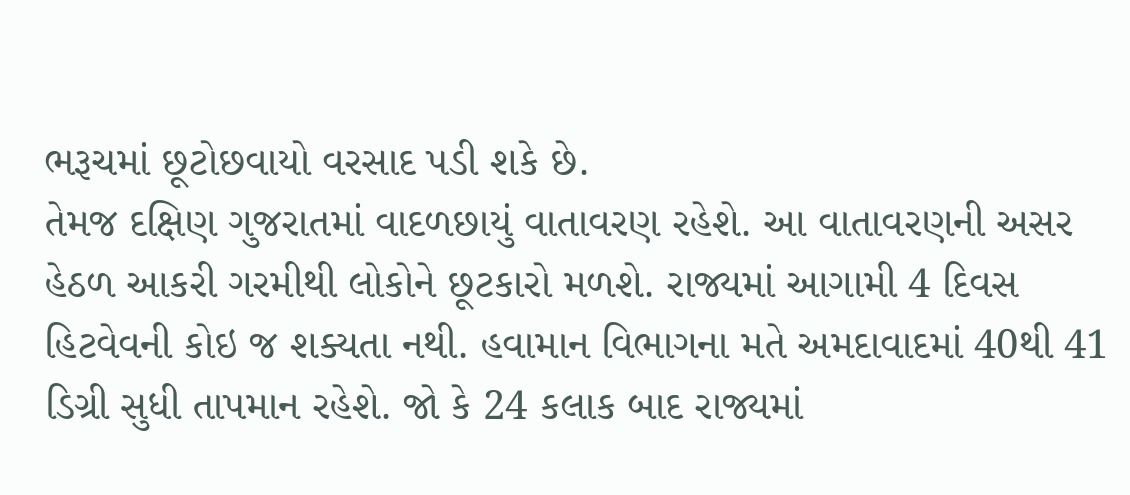ભરૂચમાં છૂટોછવાયો વરસાદ પડી શકે છે.
તેમજ દક્ષિણ ગુજરાતમાં વાદળછાયું વાતાવરણ રહેશે. આ વાતાવરણની અસર હેઠળ આકરી ગરમીથી લોકોને છૂટકારો મળશે. રાજ્યમાં આગામી 4 દિવસ હિટવેવની કોઇ જ શક્યતા નથી. હવામાન વિભાગના મતે અમદાવાદમાં 40થી 41 ડિગ્રી સુધી તાપમાન રહેશે. જો કે 24 કલાક બાદ રાજ્યમાં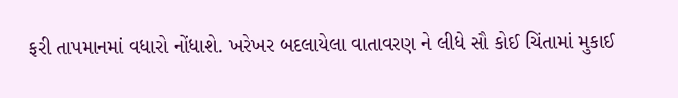ફરી તાપમાનમાં વધારો નોંધાશે. ખરેખર બદલાયેલા વાતાવરણ ને લીધે સૌ કોઈ ચિંતામાં મુકાઈ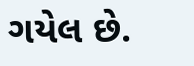ગયેલ છે.